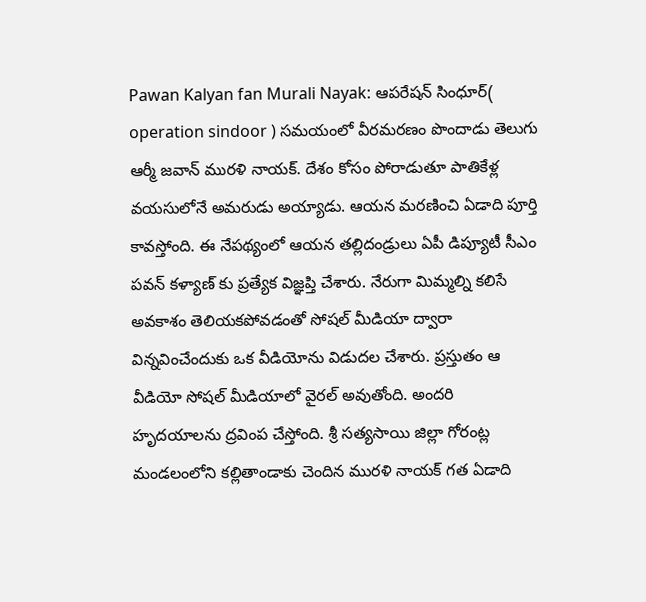Pawan Kalyan fan Murali Nayak: ఆపరేషన్ సింధూర్( operation sindoor ) సమయంలో వీరమరణం పొందాడు తెలుగు ఆర్మీ జవాన్ మురళి నాయక్. దేశం కోసం పోరాడుతూ పాతికేళ్ల వయసులోనే అమరుడు అయ్యాడు. ఆయన మరణించి ఏడాది పూర్తి కావస్తోంది. ఈ నేపథ్యంలో ఆయన తల్లిదండ్రులు ఏపీ డిప్యూటీ సీఎం పవన్ కళ్యాణ్ కు ప్రత్యేక విజ్ఞప్తి చేశారు. నేరుగా మిమ్మల్ని కలిసే అవకాశం తెలియకపోవడంతో సోషల్ మీడియా ద్వారా విన్నవించేందుకు ఒక వీడియోను విడుదల చేశారు. ప్రస్తుతం ఆ వీడియో సోషల్ మీడియాలో వైరల్ అవుతోంది. అందరి హృదయాలను ద్రవింప చేస్తోంది. శ్రీ సత్యసాయి జిల్లా గోరంట్ల మండలంలోని కల్లితాండాకు చెందిన మురళి నాయక్ గత ఏడాది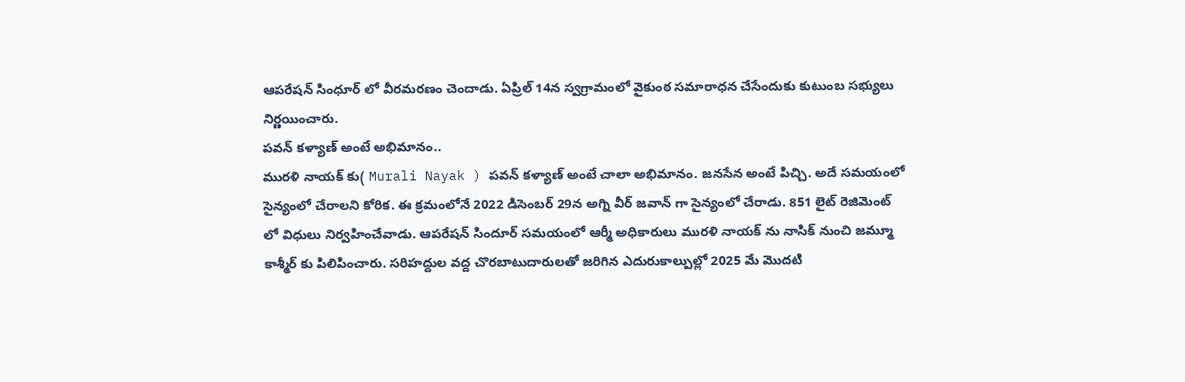ఆపరేషన్ సింధూర్ లో వీరమరణం చెందాడు. ఏప్రిల్ 14న స్వగ్రామంలో వైకుంఠ సమారాధన చేసేందుకు కుటుంబ సభ్యులు నిర్ణయించారు.
పవన్ కళ్యాణ్ అంటే అభిమానం..
మురళి నాయక్ కు( Murali Nayak ) పవన్ కళ్యాణ్ అంటే చాలా అభిమానం. జనసేన అంటే పిచ్చి. అదే సమయంలో సైన్యంలో చేరాలని కోరిక. ఈ క్రమంలోనే 2022 డిసెంబర్ 29న అగ్ని వీర్ జవాన్ గా సైన్యంలో చేరాడు. 851 లైట్ రెజిమెంట్ లో విధులు నిర్వహించేవాడు. ఆపరేషన్ సిందూర్ సమయంలో ఆర్మీ అధికారులు మురళి నాయక్ ను నాసిక్ నుంచి జమ్మూ కాశ్మీర్ కు పిలిపించారు. సరిహద్దుల వద్ద చొరబాటుదారులతో జరిగిన ఎదురుకాల్పుల్లో 2025 మే మొదటి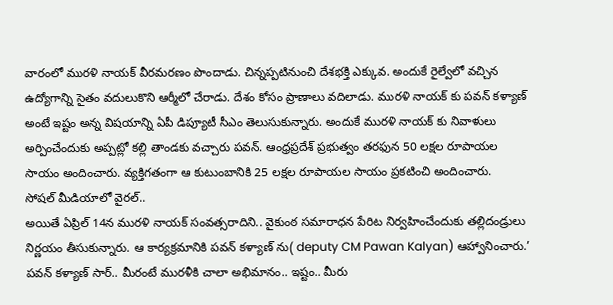వారంలో మురళి నాయక్ వీరమరణం పొందాడు. చిన్నప్పటినుంచి దేశభక్తి ఎక్కువ. అందుకే రైల్వేలో వచ్చిన ఉద్యోగాన్ని సైతం వదులుకొని ఆర్మీలో చేరాడు. దేశం కోసం ప్రాణాలు వదిలాడు. మురళి నాయక్ కు పవన్ కళ్యాణ్ అంటే ఇష్టం అన్న విషయాన్ని ఏపీ డిప్యూటీ సీఎం తెలుసుకున్నారు. అందుకే మురళి నాయక్ కు నివాళులు అర్పించేందుకు అప్పట్లో కల్లి తాండకు వచ్చారు పవన్. ఆంధ్రప్రదేశ్ ప్రభుత్వం తరఫున 50 లక్షల రూపాయల సాయం అందించారు. వ్యక్తిగతంగా ఆ కుటుంబానికి 25 లక్షల రూపాయల సాయం ప్రకటించి అందించారు.
సోషల్ మీడియాలో వైరల్..
అయితే ఏప్రిల్ 14న మురళి నాయక్ సంవత్సరాదిని.. వైకుంఠ సమారాధన పేరిట నిర్వహించేందుకు తల్లిదండ్రులు నిర్ణయం తీసుకున్నారు. ఆ కార్యక్రమానికి పవన్ కళ్యాణ్ ను( deputy CM Pawan Kalyan) ఆహ్వానించారు.’ పవన్ కళ్యాణ్ సార్.. మీరంటే మురళీకి చాలా అభిమానం.. ఇష్టం.. మీరు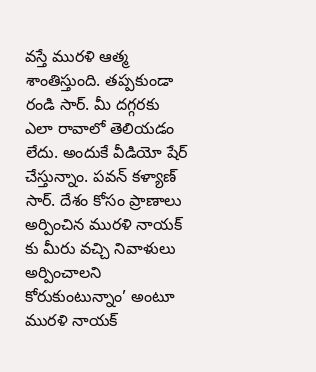వస్తే మురళి ఆత్మ శాంతిస్తుంది. తప్పకుండా రండి సార్. మీ దగ్గరకు ఎలా రావాలో తెలియడం లేదు. అందుకే వీడియో షేర్ చేస్తున్నాం. పవన్ కళ్యాణ్ సార్. దేశం కోసం ప్రాణాలు అర్పించిన మురళి నాయక్ కు మీరు వచ్చి నివాళులు అర్పించాలని కోరుకుంటున్నాం’ అంటూ మురళి నాయక్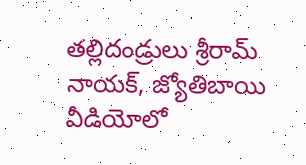తల్లిదండ్రులు శ్రీరామ్ నాయక్, జ్యోతిబాయి వీడియోలో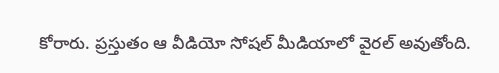కోరారు. ప్రస్తుతం ఆ వీడియో సోషల్ మీడియాలో వైరల్ అవుతోంది.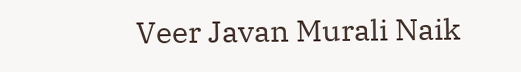Veer Javan Murali Naik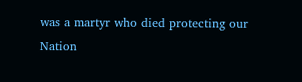was a martyr who died protecting our Nation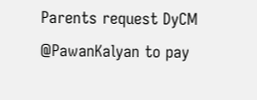Parents request DyCM @PawanKalyan to pay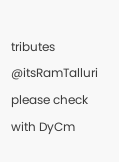tributes @itsRamTalluri please check with DyCm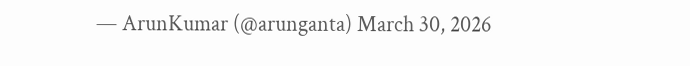— ArunKumar (@arunganta) March 30, 2026